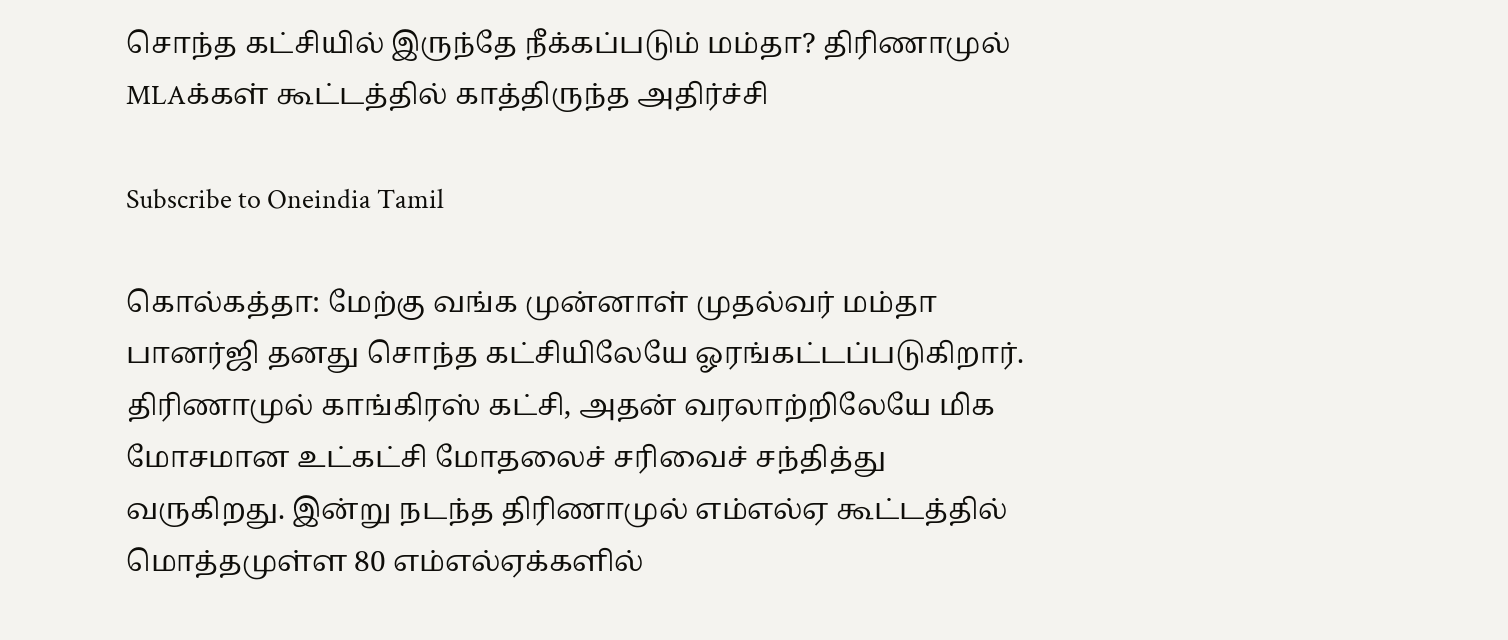சொந்த கட்சியில் இருந்தே நீக்கப்படும் மம்தா? திரிணாமுல் MLAக்கள் கூட்டத்தில் காத்திருந்த அதிர்ச்சி

Subscribe to Oneindia Tamil

கொல்கத்தா: மேற்கு வங்க முன்னாள் முதல்வர் மம்தா பானர்ஜி தனது சொந்த கட்சியிலேயே ஓரங்கட்டப்படுகிறார். திரிணாமுல் காங்கிரஸ் கட்சி, அதன் வரலாற்றிலேயே மிக மோசமான உட்கட்சி மோதலைச் சரிவைச் சந்தித்து வருகிறது. இன்று நடந்த திரிணாமுல் எம்எல்ஏ கூட்டத்தில் மொத்தமுள்ள 80 எம்எல்ஏக்களில்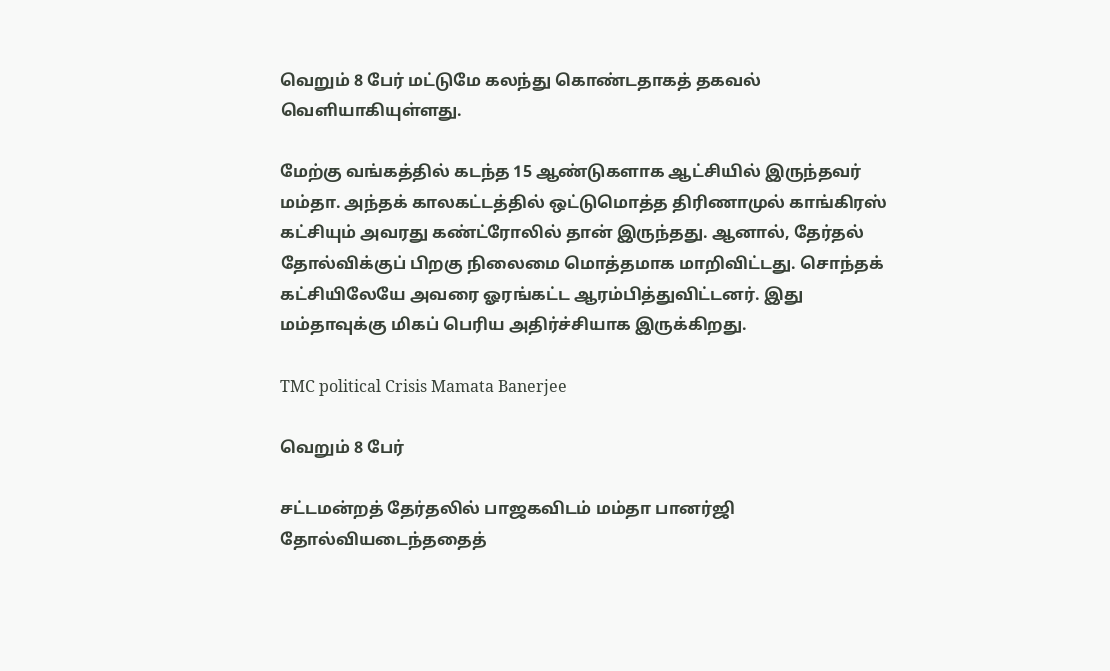வெறும் 8 பேர் மட்டுமே கலந்து கொண்டதாகத் தகவல் வெளியாகியுள்ளது.

மேற்கு வங்கத்தில் கடந்த 15 ஆண்டுகளாக ஆட்சியில் இருந்தவர் மம்தா. அந்தக் காலகட்டத்தில் ஒட்டுமொத்த திரிணாமுல் காங்கிரஸ் கட்சியும் அவரது கண்ட்ரோலில் தான் இருந்தது. ஆனால், தேர்தல் தோல்விக்குப் பிறகு நிலைமை மொத்தமாக மாறிவிட்டது. சொந்தக் கட்சியிலேயே அவரை ஓரங்கட்ட ஆரம்பித்துவிட்டனர். இது மம்தாவுக்கு மிகப் பெரிய அதிர்ச்சியாக இருக்கிறது.

TMC political Crisis Mamata Banerjee

வெறும் 8 பேர்

சட்டமன்றத் தேர்தலில் பாஜகவிடம் மம்தா பானர்ஜி தோல்வியடைந்ததைத்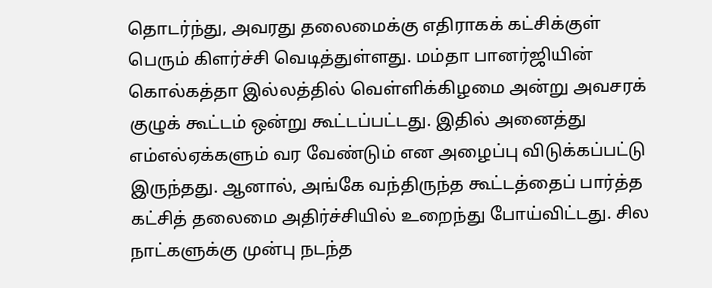தொடர்ந்து, அவரது தலைமைக்கு எதிராகக் கட்சிக்குள் பெரும் கிளர்ச்சி வெடித்துள்ளது. மம்தா பானர்ஜியின் கொல்கத்தா இல்லத்தில் வெள்ளிக்கிழமை அன்று அவசரக் குழுக் கூட்டம் ஒன்று கூட்டப்பட்டது. இதில் அனைத்து எம்எல்ஏக்களும் வர வேண்டும் என அழைப்பு விடுக்கப்பட்டு இருந்தது. ஆனால், அங்கே வந்திருந்த கூட்டத்தைப் பார்த்த கட்சித் தலைமை அதிர்ச்சியில் உறைந்து போய்விட்டது. சில நாட்களுக்கு முன்பு நடந்த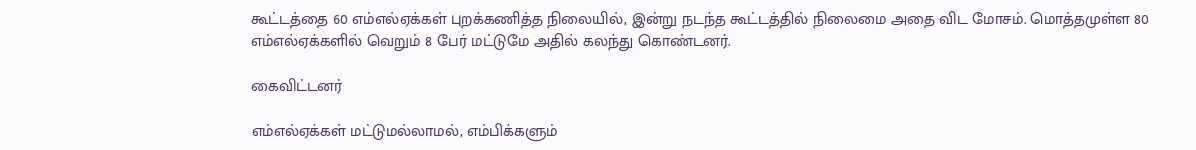கூட்டத்தை 60 எம்எல்ஏக்கள் புறக்கணித்த நிலையில், இன்று நடந்த கூட்டத்தில் நிலைமை அதை விட மோசம். மொத்தமுள்ள 80 எம்எல்ஏக்களில் வெறும் 8 பேர் மட்டுமே அதில் கலந்து கொண்டனர்.

கைவிட்டனர்

எம்எல்ஏக்கள் மட்டுமல்லாமல், எம்பிக்களும்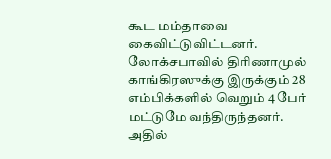கூட மம்தாவை கைவிட்டுவிட்டனர். லோக்சபாவில் திரிணாமுல் காங்கிரஸுக்கு இருக்கும் 28 எம்பிக்களில் வெறும் 4 பேர் மட்டுமே வந்திருந்தனர். அதில்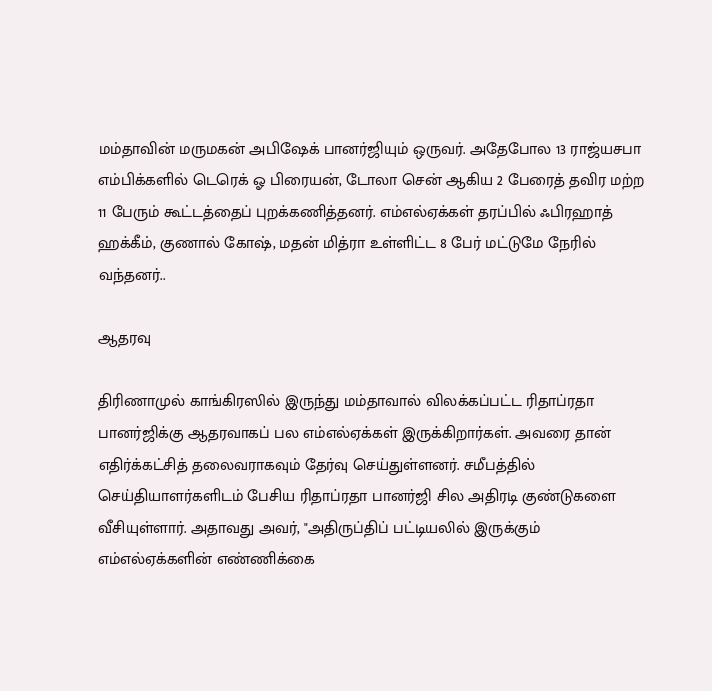மம்தாவின் மருமகன் அபிஷேக் பானர்ஜியும் ஒருவர். அதேபோல 13 ராஜ்யசபா எம்பிக்களில் டெரெக் ஓ பிரையன், டோலா சென் ஆகிய 2 பேரைத் தவிர மற்ற 11 பேரும் கூட்டத்தைப் புறக்கணித்தனர். எம்எல்ஏக்கள் தரப்பில் ஃபிரஹாத் ஹக்கீம், குணால் கோஷ், மதன் மித்ரா உள்ளிட்ட 8 பேர் மட்டுமே நேரில் வந்தனர்..

ஆதரவு

திரிணாமுல் காங்கிரஸில் இருந்து மம்தாவால் விலக்கப்பட்ட ரிதாப்ரதா பானர்ஜிக்கு ஆதரவாகப் பல எம்எல்ஏக்கள் இருக்கிறார்கள். அவரை தான் எதிர்க்கட்சித் தலைவராகவும் தேர்வு செய்துள்ளனர். சமீபத்தில் செய்தியாளர்களிடம் பேசிய ரிதாப்ரதா பானர்ஜி சில அதிரடி குண்டுகளை வீசியுள்ளார். அதாவது அவர், "அதிருப்திப் பட்டியலில் இருக்கும் எம்எல்ஏக்களின் எண்ணிக்கை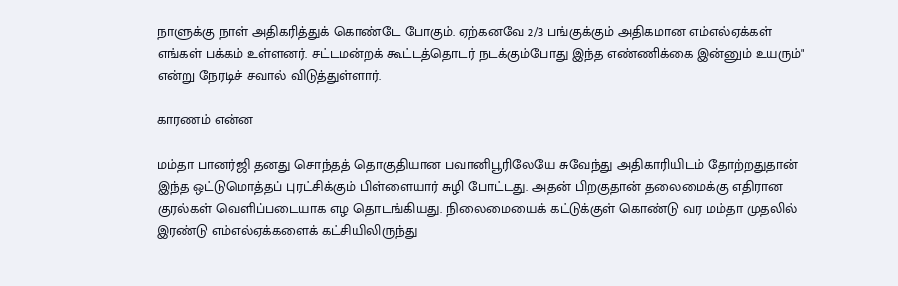நாளுக்கு நாள் அதிகரித்துக் கொண்டே போகும். ஏற்கனவே 2/3 பங்குக்கும் அதிகமான எம்எல்ஏக்கள் எங்கள் பக்கம் உள்ளனர். சட்டமன்றக் கூட்டத்தொடர் நடக்கும்போது இந்த எண்ணிக்கை இன்னும் உயரும்" என்று நேரடிச் சவால் விடுத்துள்ளார்.

காரணம் என்ன

மம்தா பானர்ஜி தனது சொந்தத் தொகுதியான பவானிபூரிலேயே சுவேந்து அதிகாரியிடம் தோற்றதுதான் இந்த ஒட்டுமொத்தப் புரட்சிக்கும் பிள்ளையார் சுழி போட்டது. அதன் பிறகுதான் தலைமைக்கு எதிரான குரல்கள் வெளிப்படையாக எழ தொடங்கியது. நிலைமையைக் கட்டுக்குள் கொண்டு வர மம்தா முதலில் இரண்டு எம்எல்ஏக்களைக் கட்சியிலிருந்து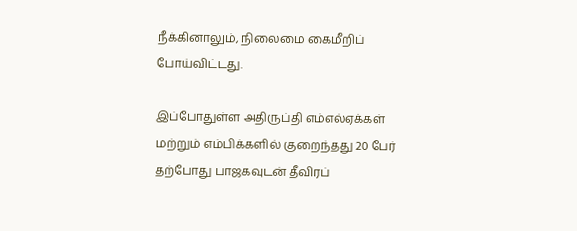நீக்கினாலும், நிலைமை கைமீறிப் போய்விட்டது.

இப்போதுள்ள அதிருப்தி எம்எல்ஏக்கள் மற்றும் எம்பிக்களில் குறைந்தது 20 பேர் தற்போது பாஜகவுடன் தீவிரப்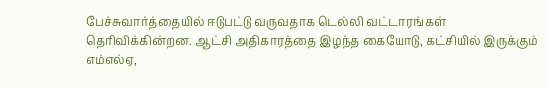பேச்சுவார்த்தையில் ஈடுபட்டு வருவதாக டெல்லி வட்டாரங்கள் தெரிவிக்கின்றன. ஆட்சி அதிகாரத்தை இழந்த கையோடு, கட்சியில் இருக்கும் எம்எல்ஏ,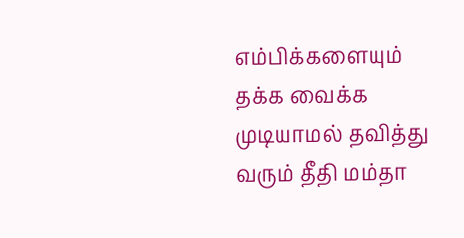எம்பிக்களையும் தக்க வைக்க முடியாமல் தவித்து வரும் தீதி மம்தா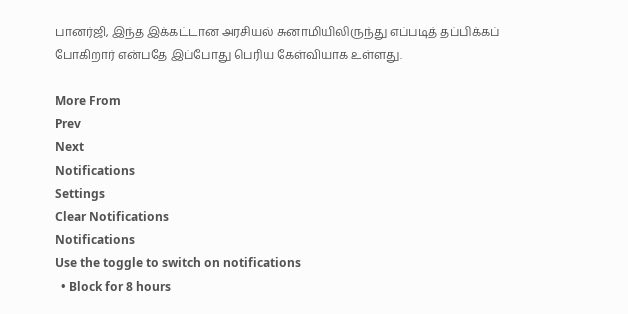பானர்ஜி, இந்த இக்கட்டான அரசியல் சுனாமியிலிருந்து எப்படித் தப்பிக்கப் போகிறார் என்பதே இப்போது பெரிய கேள்வியாக உள்ளது.

More From
Prev
Next
Notifications
Settings
Clear Notifications
Notifications
Use the toggle to switch on notifications
  • Block for 8 hours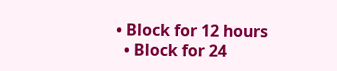• Block for 12 hours
  • Block for 24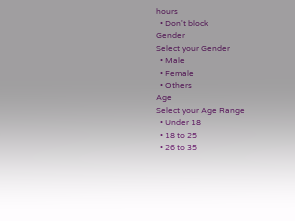hours
  • Don't block
Gender
Select your Gender
  • Male
  • Female
  • Others
Age
Select your Age Range
  • Under 18
  • 18 to 25
  • 26 to 35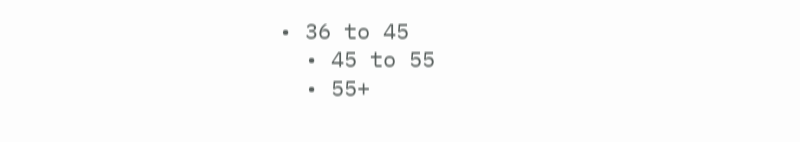• 36 to 45
  • 45 to 55
  • 55+